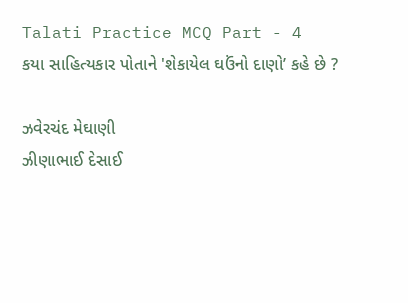Talati Practice MCQ Part - 4
કયા સાહિત્યકાર પોતાને 'શેકાયેલ ઘઉંનો દાણો’ કહે છે ?

ઝવેરચંદ મેઘાણી
ઝીણાભાઈ દેસાઈ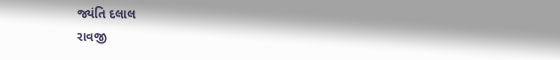જ્યંતિ દલાલ
રાવજી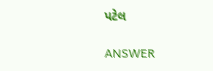પટેલ

ANSWER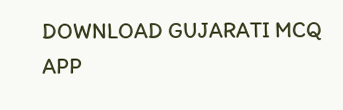DOWNLOAD GUJARATI MCQ APP